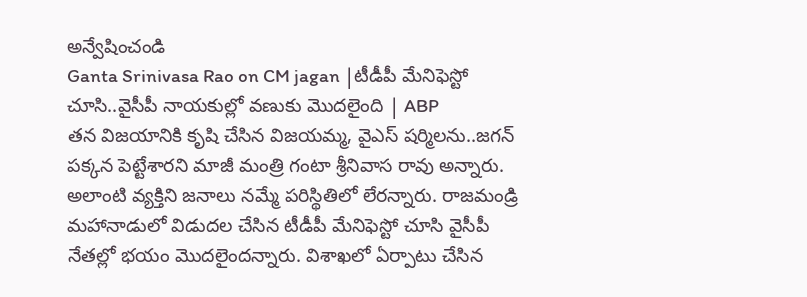అన్వేషించండి
Ganta Srinivasa Rao on CM jagan |టీడీపీ మేనిఫెస్టో చూసి..వైసీపీ నాయకుల్లో వణుకు మెుదలైంది | ABP
తన విజయానికి కృషి చేసిన విజయమ్మ, వైఎస్ షర్మిలను..జగన్ పక్కన పెట్టేశారని మాజీ మంత్రి గంటా శ్రీనివాస రావు అన్నారు. అలాంటి వ్యక్తిని జనాలు నమ్మే పరిస్థితిలో లేరన్నారు. రాజమండ్రి మహానాడులో విడుదల చేసిన టీడీపీ మేనిఫెస్టో చూసి వైసీపీ నేతల్లో భయం మెుదలైందన్నారు. విశాఖలో ఏర్పాటు చేసిన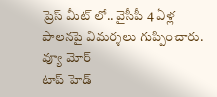ప్రెస్ మీట్ లో.. వైసీపీ 4 ఏళ్ల పాలనపై విమర్శలు గుప్పించారు.
వ్యూ మోర్
టాప్ హెడ్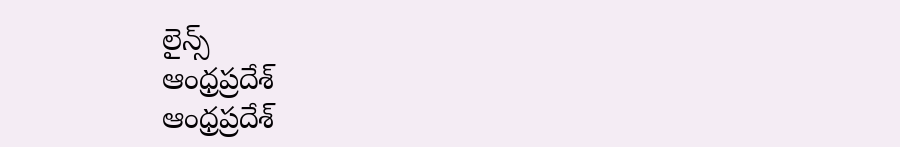లైన్స్
ఆంధ్రప్రదేశ్
ఆంధ్రప్రదేశ్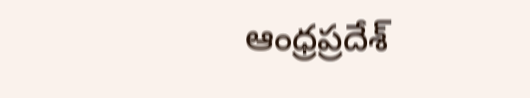ఆంధ్రప్రదేశ్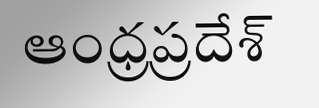ఆంధ్రప్రదేశ్